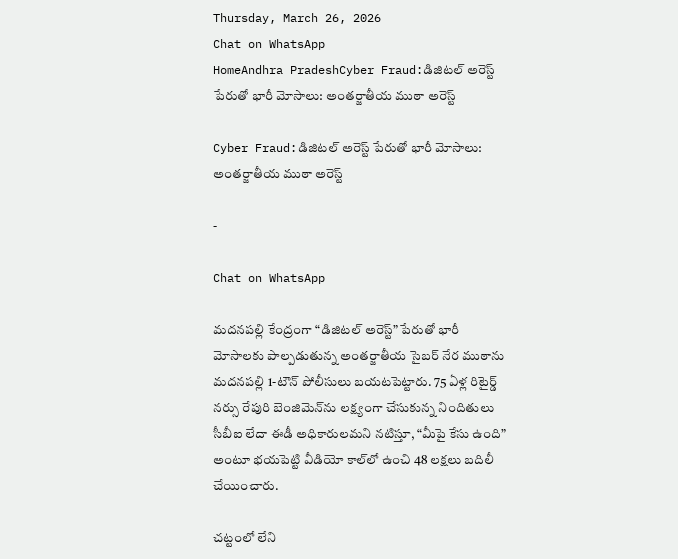Thursday, March 26, 2026
Chat on WhatsApp
HomeAndhra PradeshCyber Fraud:డిజిటల్ అరెస్ట్ పేరుతో భారీ మోసాలు: అంతర్జాతీయ ముఠా అరెస్ట్

Cyber Fraud:డిజిటల్ అరెస్ట్ పేరుతో భారీ మోసాలు: అంతర్జాతీయ ముఠా అరెస్ట్

-

Chat on WhatsApp

మదనపల్లి కేంద్రంగా “డిజిటల్ అరెస్ట్” పేరుతో భారీ మోసాలకు పాల్పడుతున్న అంతర్జాతీయ సైబర్ నేర ముఠాను మదనపల్లి 1-టౌన్ పోలీసులు బయటపెట్టారు. 75 ఏళ్ల రిటైర్డ్ నర్సు రేపురి బెంజిమెన్‌ను లక్ష్యంగా చేసుకున్న నిందితులు సీబీఐ లేదా ఈడీ అధికారులమని నటిస్తూ, “మీపై కేసు ఉంది” అంటూ భయపెట్టి వీడియో కాల్‌లో ఉంచి 48 లక్షలు బదిలీ చేయించారు.

చట్టంలో లేని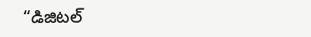“డిజిటల్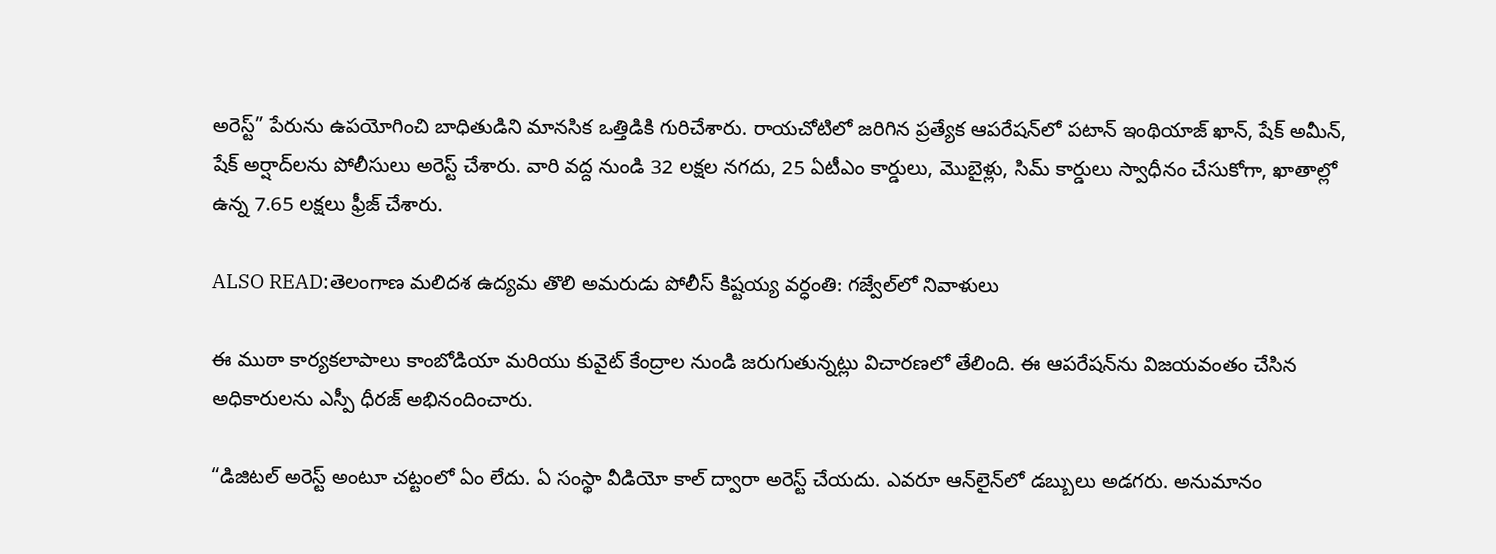అరెస్ట్” పేరును ఉపయోగించి బాధితుడిని మానసిక ఒత్తిడికి గురిచేశారు. రాయచోటిలో జరిగిన ప్రత్యేక ఆపరేషన్‌లో పటాన్ ఇంథియాజ్ ఖాన్, షేక్ అమీన్, షేక్ అర్షాద్‌లను పోలీసులు అరెస్ట్ చేశారు. వారి వద్ద నుండి 32 లక్షల నగదు, 25 ఏటీఎం కార్డులు, మొబైళ్లు, సిమ్ కార్డులు స్వాధీనం చేసుకోగా, ఖాతాల్లో ఉన్న 7.65 లక్షలు ఫ్రీజ్ చేశారు.

ALSO READ:తెలంగాణ మలిదశ ఉద్యమ తొలి అమరుడు పోలీస్ కిష్టయ్య వర్ధంతి: గజ్వేల్‌లో నివాళులు

ఈ ముఠా కార్యకలాపాలు కాంబోడియా మరియు కువైట్ కేంద్రాల నుండి జరుగుతున్నట్లు విచారణలో తేలింది. ఈ ఆపరేషన్‌ను విజయవంతం చేసిన అధికారులను ఎస్పీ ధీరజ్ అభినందించారు.

“డిజిటల్ అరెస్ట్ అంటూ చట్టంలో ఏం లేదు. ఏ సంస్థా వీడియో కాల్ ద్వారా అరెస్ట్ చేయదు. ఎవరూ ఆన్‌లైన్‌లో డబ్బులు అడగరు. అనుమానం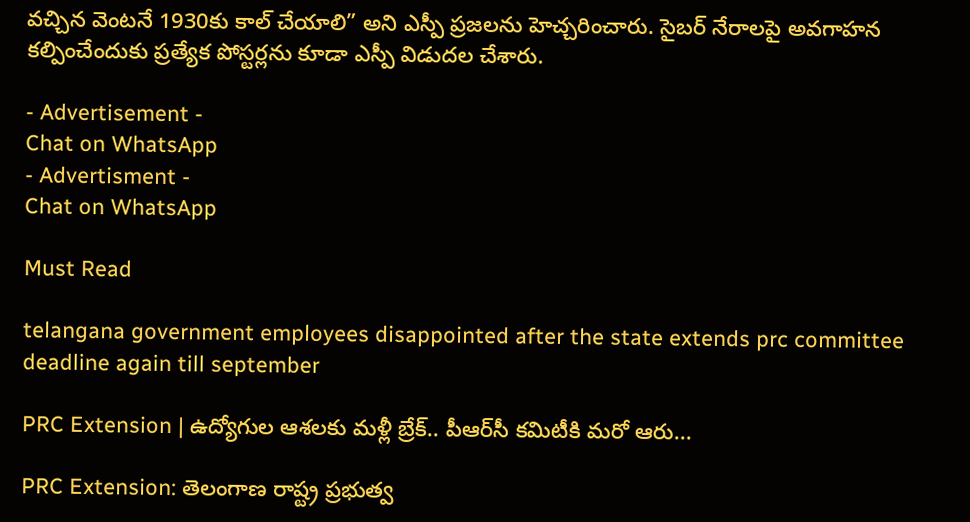వచ్చిన వెంటనే 1930కు కాల్ చేయాలి” అని ఎస్పీ ప్రజలను హెచ్చరించారు. సైబర్ నేరాలపై అవగాహన కల్పించేందుకు ప్రత్యేక పోస్టర్లను కూడా ఎస్పీ విడుదల చేశారు.

- Advertisement -
Chat on WhatsApp
- Advertisment -
Chat on WhatsApp

Must Read

telangana government employees disappointed after the state extends prc committee deadline again till september

PRC Extension | ఉద్యోగుల ఆశలకు మళ్లీ బ్రేక్.. పీఆర్‌సీ కమిటీకి మరో ఆరు...

PRC Extension: తెలంగాణ రాష్ట్ర ప్రభుత్వ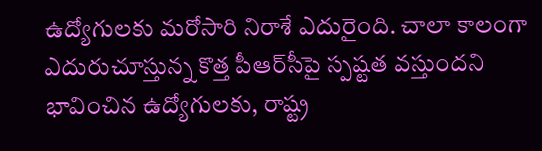ఉద్యోగులకు మరోసారి నిరాశే ఎదురైంది. చాలా కాలంగా ఎదురుచూస్తున్న కొత్త పీఆర్‌సీపై స్పష్టత వస్తుందని భావించిన ఉద్యోగులకు, రాష్ట్ర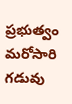ప్రభుత్వం మరోసారి గడువు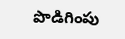పొడిగింపు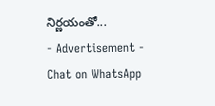నిర్ణయంతో...
- Advertisement -
Chat on WhatsApp